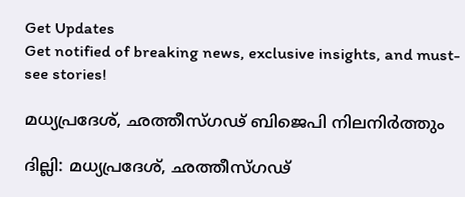Get Updates
Get notified of breaking news, exclusive insights, and must-see stories!

മധ്യപ്രദേശ്, ഛത്തീസ്ഗഢ് ബിജെപി നിലനിര്‍ത്തും

ദില്ലി: മധ്യപ്രദേശ്, ഛത്തീസ്ഗഢ്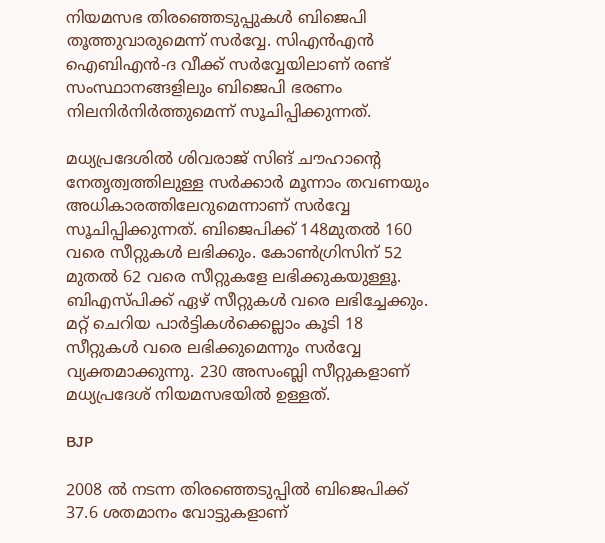നിയമസഭ തിരഞ്ഞെടുപ്പുകള്‍ ബിജെപി തൂത്തുവാരുമെന്ന് സര്‍വ്വേ. സിഎന്‍എന്‍ ഐബിഎന്‍-ദ വീക്ക് സര്‍വ്വേയിലാണ് രണ്ട് സംസ്ഥാനങ്ങളിലും ബിജെപി ഭരണം നിലനിര്‍നിര്‍ത്തുമെന്ന് സൂചിപ്പിക്കുന്നത്.

മധ്യപ്രദേശില്‍ ശിവരാജ് സിങ് ചൗഹാന്റെ നേതൃത്വത്തിലുള്ള സര്‍ക്കാര്‍ മൂന്നാം തവണയും അധികാരത്തിലേറുമെന്നാണ് സര്‍വ്വേ സൂചിപ്പിക്കുന്നത്. ബിജെപിക്ക് 148മുതല്‍ 160 വരെ സീറ്റുകള്‍ ലഭിക്കും. കോണ്‍ഗ്രിസിന് 52 മുതല്‍ 62 വരെ സീറ്റുകളേ ലഭിക്കുകയുള്ളൂ. ബിഎസ്പിക്ക് ഏഴ് സീറ്റുകള്‍ വരെ ലഭിച്ചേക്കും. മറ്റ് ചെറിയ പാര്‍ട്ടികള്‍ക്കെല്ലാം കൂടി 18 സീറ്റുകള്‍ വരെ ലഭിക്കുമെന്നും സര്‍വ്വേ വ്യക്തമാക്കുന്നു. 230 അസംബ്ലി സീറ്റുകളാണ് മധ്യപ്രദേശ് നിയമസഭയില്‍ ഉള്ളത്.

BJP

2008 ല്‍ നടന്ന തിരഞ്ഞെടുപ്പില്‍ ബിജെപിക്ക് 37.6 ശതമാനം വോട്ടുകളാണ്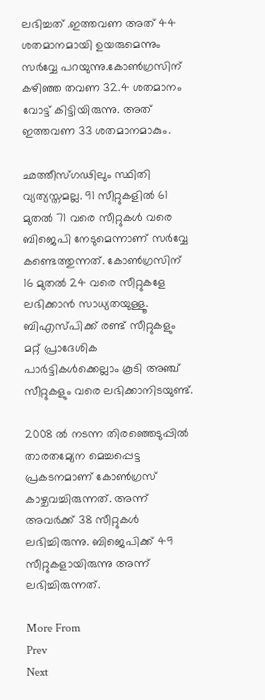ലഭിച്ചത് .ഇത്തവണ അത് 44 ശതമാനമായി ഉയരുമെന്നും സര്‍വ്വേ പറയുന്നു.കോണ്‍ഗ്രസിന് കഴിഞ്ഞ തവണ 32.4 ശതമാനം വോട്ട് കിട്ടിയിരുന്നു. അത് ഇത്തവണ 33 ശതമാനമാകും.

ഛത്തീസ്ഗഢിലും സ്ഥിതി വ്യത്യസ്തമല്ല. 91 സീറ്റുകളില്‍ 61 മുതല്‍ 71 വരെ സീറ്റുകള്‍ വരെ ബിജെപി നേടുമെന്നാണ് സര്‍വ്വേ കണ്ടെത്തുന്നത്. കോണ്‍ഗ്രസിന് 16 മുതല്‍ 24 വരെ സീറ്റുകളേ ലഭിക്കാന്‍ സാധ്യതയുള്ളൂ. ബിഎസ്പിക്ക് രണ്ട് സീറ്റുകളും മറ്റ് പ്രാദേശിക പാര്‍ട്ടികള്‍ക്കെല്ലാം കൂടി അഞ്ച് സീറ്റുകളും വരെ ലഭിക്കാനിടയുണ്ട്.

2008 ല്‍ നടന്ന തിരഞ്ഞെടുപ്പില്‍ താരതമ്യേന മെച്ചപ്പെട്ട പ്രകടനമാണ് കോണ്‍ഗ്രസ് കാഴ്ചവച്ചിരുന്നത്. അന്ന് അവര്‍ക്ക് 38 സീറ്റുകള്‍ ലഭിച്ചിരുന്നു. ബിജെപിക്ക് 49 സീറ്റുകളായിരുന്നു അന്ന് ലഭിച്ചിരുന്നത്.

More From
Prev
Next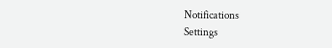Notifications
Settings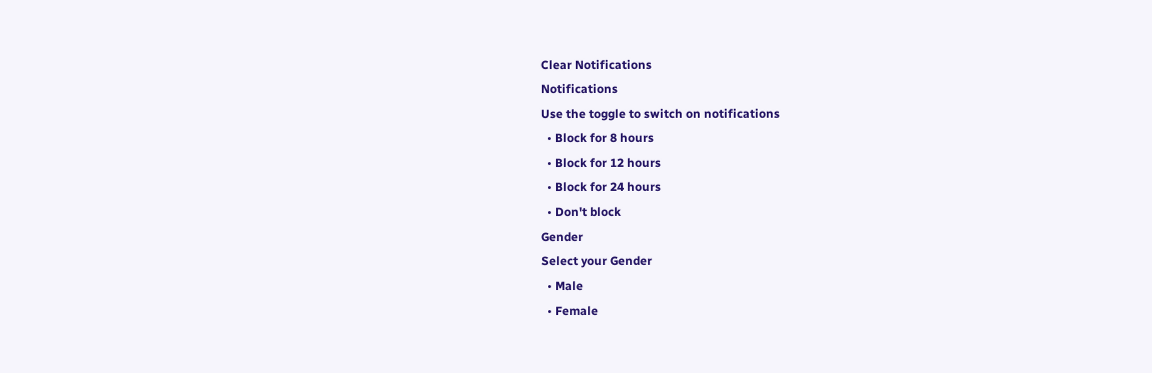Clear Notifications
Notifications
Use the toggle to switch on notifications
  • Block for 8 hours
  • Block for 12 hours
  • Block for 24 hours
  • Don't block
Gender
Select your Gender
  • Male
  • Female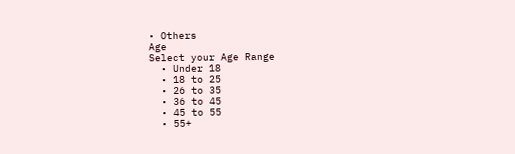• Others
Age
Select your Age Range
  • Under 18
  • 18 to 25
  • 26 to 35
  • 36 to 45
  • 45 to 55
  • 55+